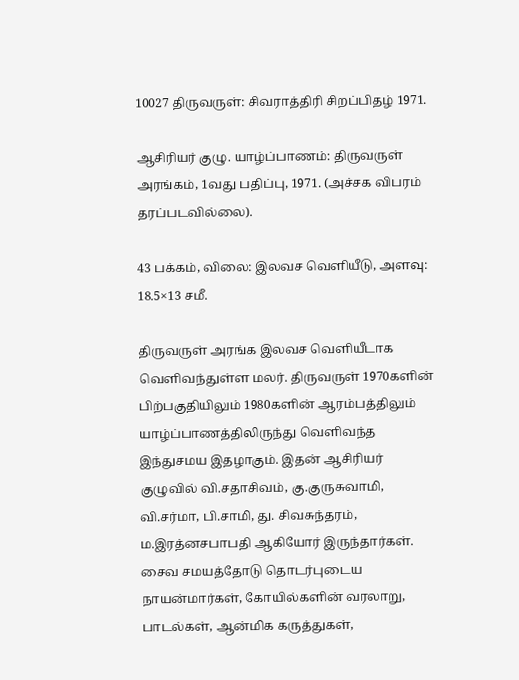10027 திருவருள்: சிவராத்திரி சிறப்பிதழ் 1971.

ஆசிரியர் குழு. யாழ்ப்பாணம்: திருவருள் அரங்கம், 1வது பதிப்பு, 1971. (அச்சக விபரம் தரப்படவில்லை).

43 பக்கம், விலை: இலவச வெளியீடு, அளவு: 18.5×13 சமீ.

திருவருள் அரங்க இலவச வெளியீடாக வெளிவந்துள்ள மலர். திருவருள் 1970களின் பிற்பகுதியிலும் 1980களின் ஆரம்பத்திலும் யாழ்ப்பாணத்திலிருந்து வெளிவந்த இந்துசமய இதழாகும். இதன் ஆசிரியர் குழுவில் வி.சதாசிவம், கு.குருசுவாமி, வி.சர்மா, பி.சாமி, து. சிவசுந்தரம், ம.இரத்னசபாபதி ஆகியோர் இருந்தார்கள். சைவ சமயத்தோடு தொடர்புடைய நாயன்மார்கள், கோயில்களின் வரலாறு, பாடல்கள், ஆன்மிக கருத்துகள்,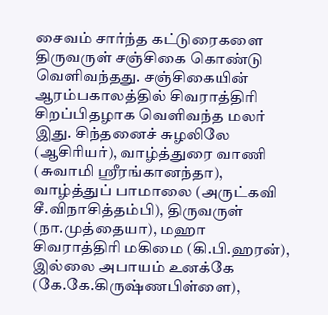சைவம் சார்ந்த கட்டுரைகளை திருவருள் சஞ்சிகை கொண்டு வெளிவந்தது. சஞ்சிகையின் ஆரம்பகாலத்தில் சிவராத்திரி சிறப்பிதழாக வெளிவந்த மலர் இது. சிந்தனைச் சுழலிலே (ஆசிரியர்), வாழ்த்துரை வாணி (சுவாமி ஸ்ரீரங்கானந்தா), வாழ்த்துப் பாமாலை (அருட்கவி சீ.விநாசித்தம்பி), திருவருள் (நா.முத்தையா), மஹா சிவராத்திரி மகிமை (கி.பி.ஹரன்), இல்லை அபாயம் உனக்கே (கே.கே.கிருஷ்ணபிள்ளை),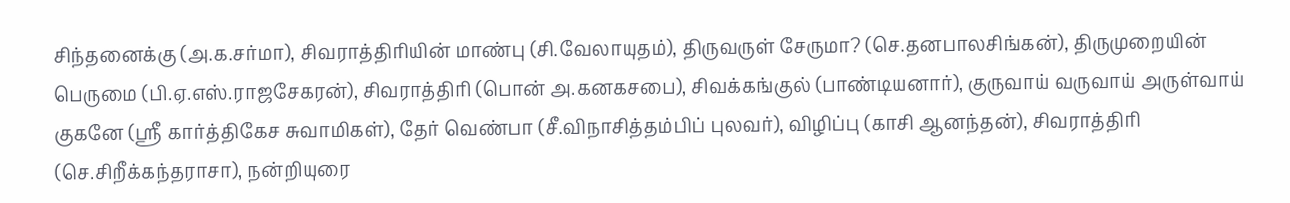சிந்தனைக்கு (அ.க.சர்மா), சிவராத்திரியின் மாண்பு (சி.வேலாயுதம்), திருவருள் சேருமா? (செ.தனபாலசிங்கன்), திருமுறையின் பெருமை (பி.ஏ.எஸ்.ராஜசேகரன்), சிவராத்திரி (பொன் அ.கனகசபை), சிவக்கங்குல் (பாண்டியனார்), குருவாய் வருவாய் அருள்வாய் குகனே (ஸ்ரீ கார்த்திகேச சுவாமிகள்), தேர் வெண்பா (சீ.விநாசித்தம்பிப் புலவர்), விழிப்பு (காசி ஆனந்தன்), சிவராத்திரி (செ.சிறீக்கந்தராசா), நன்றியுரை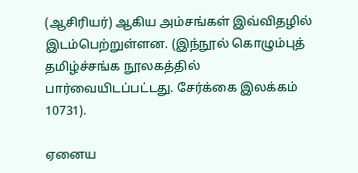(ஆசிரியர்) ஆகிய அம்சங்கள் இவ்விதழில் இடம்பெற்றுள்ளன. (இந்நூல் கொழும்புத் தமிழ்ச்சங்க நூலகத்தில் பார்வையிடப்பட்டது. சேர்க்கை இலக்கம் 10731).

ஏனைய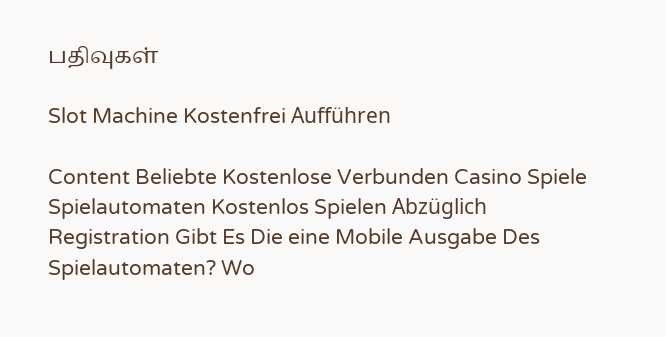பதிவுகள்

Slot Machine Kostenfrei Aufführen

Content Beliebte Kostenlose Verbunden Casino Spiele Spielautomaten Kostenlos Spielen Abzüglich Registration Gibt Es Die eine Mobile Ausgabe Des Spielautomaten? Wo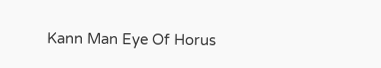Kann Man Eye Of Horus